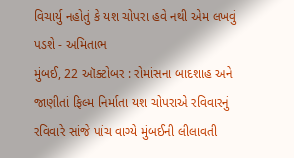વિચાર્યુ નહોતું કે યશ ચોપરા હવે નથી એમ લખવું પડશે - અમિતાભ
મુંબઈ, 22 ઑક્ટોબર : રોમાંસના બાદશાહ અને જાણીતાં ફિલ્મ નિર્માતા યશ ચોપરાએ રવિવારનું રવિવારે સાંજે પાંચ વાગ્યે મુંબઈની લીલાવતી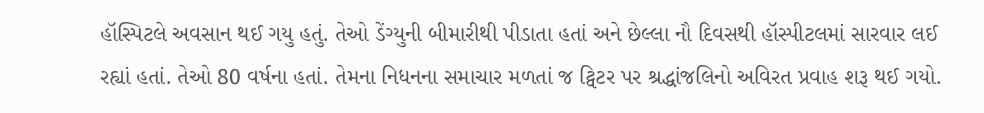હૉસ્પિટલે અવસાન થઈ ગયુ હતું. તેઓ ડેંગ્યુની બીમારીથી પીડાતા હતાં અને છેલ્લા નૌ દિવસથી હૉસ્પીટલમાં સારવાર લઈ રહ્યાં હતાં. તેઓ 80 વર્ષના હતાં. તેમના નિધનના સમાચાર મળતાં જ ટ્વિટર પર શ્રદ્ધાંજલિનો અવિરત પ્રવાહ શરૂ થઈ ગયો.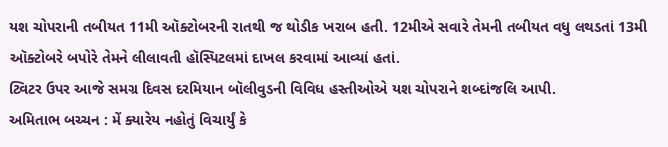યશ ચોપરાની તબીયત 11મી ઑક્ટોબરની રાતથી જ થોડીક ખરાબ હતી. 12મીએ સવારે તેમની તબીયત વધુ લથડતાં 13મી ઑક્ટોબરે બપોરે તેમને લીલાવતી હૉસ્પિટલમાં દાખલ કરવામાં આવ્યાં હતાં.
ટ્વિટર ઉપર આજે સમગ્ર દિવસ દરમિયાન બૉલીવુડની વિવિધ હસ્તીઓએ યશ ચોપરાને શબ્દાંજલિ આપી.
અમિતાભ બચ્ચન : મેં ક્યારેય નહોતું વિચાર્યું કે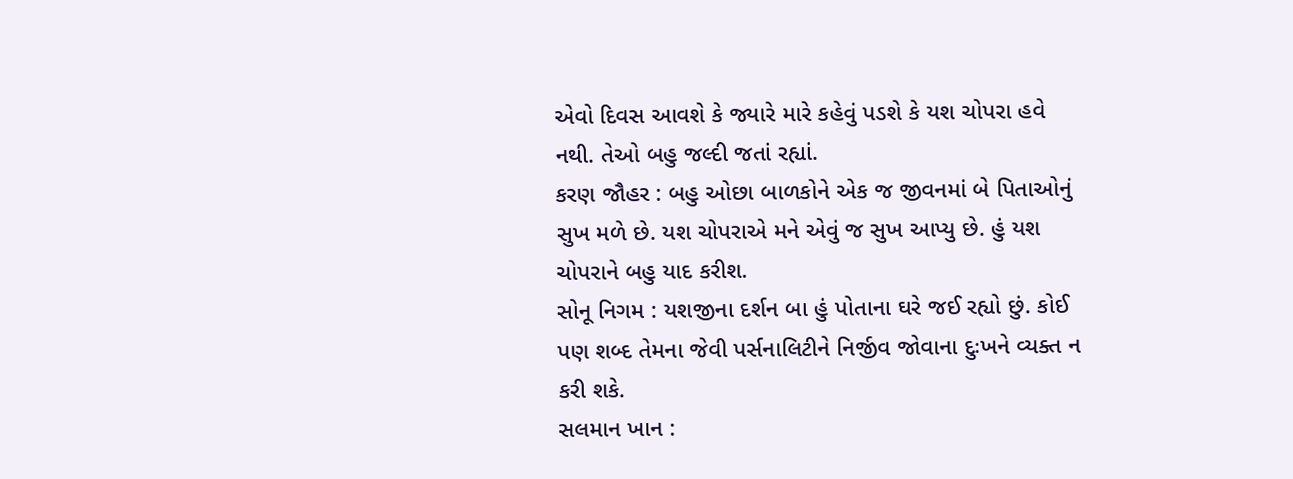એવો દિવસ આવશે કે જ્યારે મારે કહેવું પડશે કે યશ ચોપરા હવે નથી. તેઓ બહુ જલ્દી જતાં રહ્યાં.
કરણ જૌહર : બહુ ઓછા બાળકોને એક જ જીવનમાં બે પિતાઓનું સુખ મળે છે. યશ ચોપરાએ મને એવું જ સુખ આપ્યુ છે. હું યશ ચોપરાને બહુ યાદ કરીશ.
સોનૂ નિગમ : યશજીના દર્શન બા હું પોતાના ઘરે જઈ રહ્યો છું. કોઈ પણ શબ્દ તેમના જેવી પર્સનાલિટીને નિર્જીવ જોવાના દુઃખને વ્યક્ત ન કરી શકે.
સલમાન ખાન :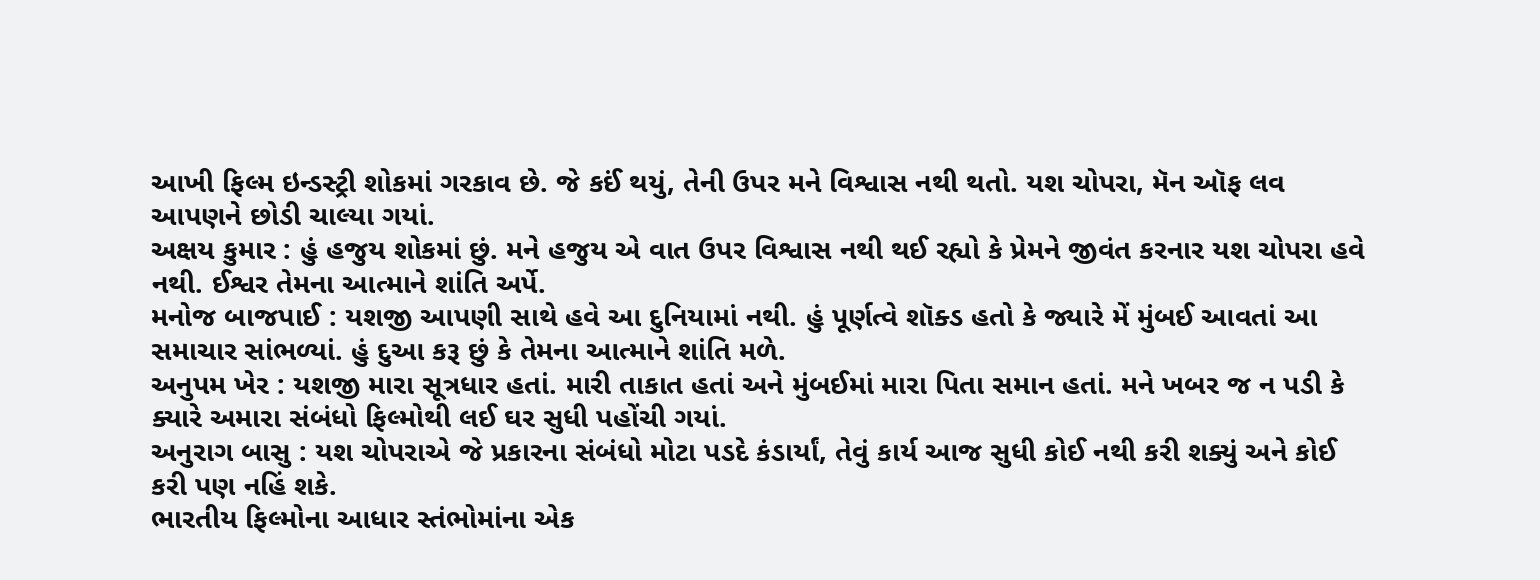આખી ફિલ્મ ઇન્ડસ્ટ્રી શોકમાં ગરકાવ છે. જે કઈં થયું, તેની ઉપર મને વિશ્વાસ નથી થતો. યશ ચોપરા, મૅન ઑફ લવ આપણને છોડી ચાલ્યા ગયાં.
અક્ષય કુમાર : હું હજુય શોકમાં છું. મને હજુય એ વાત ઉપર વિશ્વાસ નથી થઈ રહ્યો કે પ્રેમને જીવંત કરનાર યશ ચોપરા હવે નથી. ઈશ્વર તેમના આત્માને શાંતિ અર્પે.
મનોજ બાજપાઈ : યશજી આપણી સાથે હવે આ દુનિયામાં નથી. હું પૂર્ણત્વે શૉક્ડ હતો કે જ્યારે મેં મુંબઈ આવતાં આ સમાચાર સાંભળ્યાં. હું દુઆ કરૂ છું કે તેમના આત્માને શાંતિ મળે.
અનુપમ ખેર : યશજી મારા સૂત્રધાર હતાં. મારી તાકાત હતાં અને મુંબઈમાં મારા પિતા સમાન હતાં. મને ખબર જ ન પડી કે ક્યારે અમારા સંબંધો ફિલ્મોથી લઈ ઘર સુધી પહોંચી ગયાં.
અનુરાગ બાસુ : યશ ચોપરાએ જે પ્રકારના સંબંધો મોટા પડદે કંડાર્યાં, તેવું કાર્ય આજ સુધી કોઈ નથી કરી શક્યું અને કોઈ કરી પણ નહિં શકે.
ભારતીય ફિલ્મોના આધાર સ્તંભોમાંના એક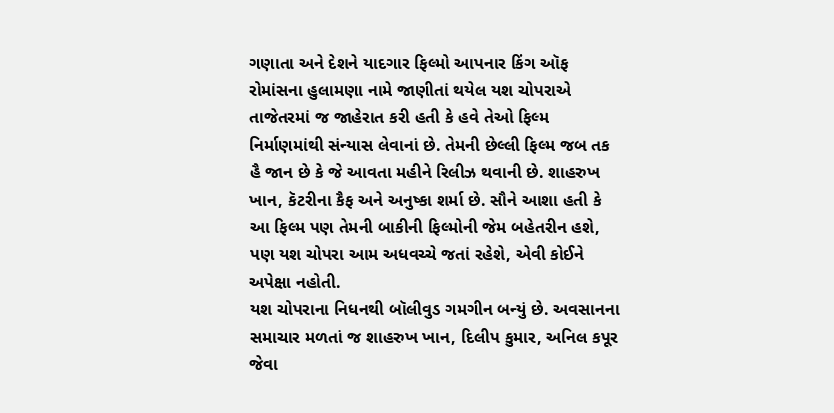ગણાતા અને દેશને યાદગાર ફિલ્મો આપનાર કિંગ ઑફ રોમાંસના હુલામણા નામે જાણીતાં થયેલ યશ ચોપરાએ તાજેતરમાં જ જાહેરાત કરી હતી કે હવે તેઓ ફિલ્મ નિર્માણમાંથી સંન્યાસ લેવાનાં છે. તેમની છેલ્લી ફિલ્મ જબ તક હૈ જાન છે કે જે આવતા મહીને રિલીઝ થવાની છે. શાહરુખ ખાન, કૅટરીના કૈફ અને અનુષ્કા શર્મા છે. સૌને આશા હતી કે આ ફિલ્મ પણ તેમની બાકીની ફિલ્મોની જેમ બહેતરીન હશે, પણ યશ ચોપરા આમ અધવચ્ચે જતાં રહેશે, એવી કોઈને અપેક્ષા નહોતી.
યશ ચોપરાના નિધનથી બૉલીવુડ ગમગીન બન્યું છે. અવસાનના સમાચાર મળતાં જ શાહરુખ ખાન, દિલીપ કુમાર, અનિલ કપૂર જેવા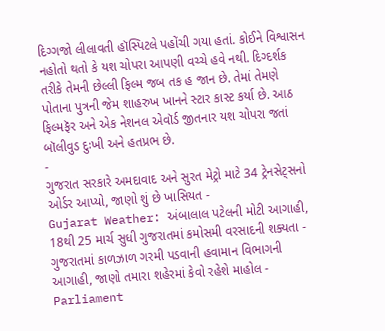દિગ્ગજો લીલાવતી હૉસ્પિટલે પહોંચી ગયા હતાં. કોઈને વિશ્વાસન નહોતો થતો કે યશ ચોપરા આપણી વચ્ચે હવે નથી. દિગ્દર્શક તરીકે તેમની છેલ્લી ફિલ્મ જબ તક હ જાન છે. તેમાં તેમણે પોતાના પુત્રની જેમ શાહરુખ ખાનને સ્ટાર કાસ્ટ કર્યા છે. આઠ ફિલ્મફૅર અને એક નેશનલ એવૉર્ડ જીતનાર યશ ચોપરા જતાં બૉલીવુડ દુઃખી અને હતપ્રભ છે.
-
ગુજરાત સરકારે અમદાવાદ અને સુરત મેટ્રો માટે 34 ટ્રેનસેટ્સનો ઓર્ડર આપ્યો, જાણો શું છે ખાસિયત -
Gujarat Weather: અંબાલાલ પટેલની મોટી આગાહી, 18થી 25 માર્ચ સુધી ગુજરાતમાં કમોસમી વરસાદની શક્યતા -
ગુજરાતમાં કાળઝાળ ગરમી પડવાની હવામાન વિભાગની આગાહી, જાણો તમારા શહેરમાં કેવો રહેશે માહોલ -
Parliament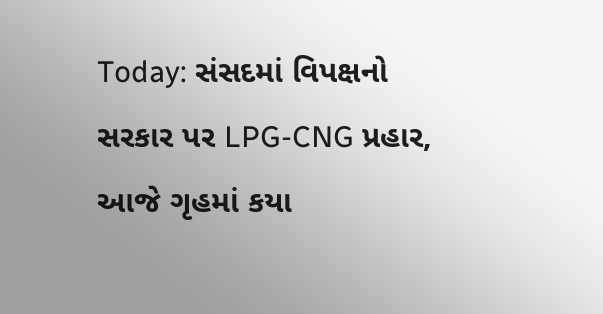Today: સંસદમાં વિપક્ષનો સરકાર પર LPG-CNG પ્રહાર, આજે ગૃહમાં કયા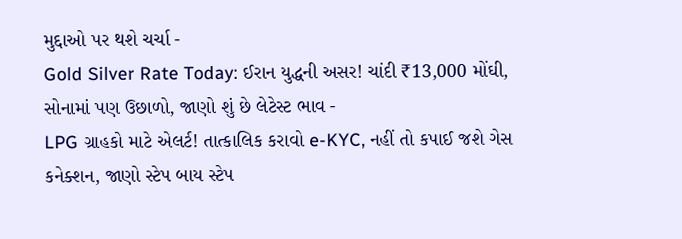મુદ્દાઓ પર થશે ચર્ચા -
Gold Silver Rate Today: ઈરાન યુદ્ધની અસર! ચાંદી ₹13,000 મોંઘી, સોનામાં પણ ઉછાળો, જાણો શું છે લેટેસ્ટ ભાવ -
LPG ગ્રાહકો માટે એલર્ટ! તાત્કાલિક કરાવો e-KYC, નહીં તો કપાઈ જશે ગેસ કનેક્શન, જાણો સ્ટેપ બાય સ્ટેપ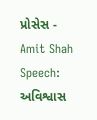પ્રોસેસ -
Amit Shah Speech: અવિશ્વાસ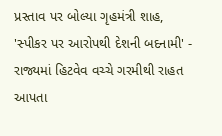પ્રસ્તાવ પર બોલ્યા ગૃહમંત્રી શાહ, 'સ્પીકર પર આરોપથી દેશની બદનામી' -
રાજ્યમાં હિટવેવ વચ્ચે ગરમીથી રાહત આપતા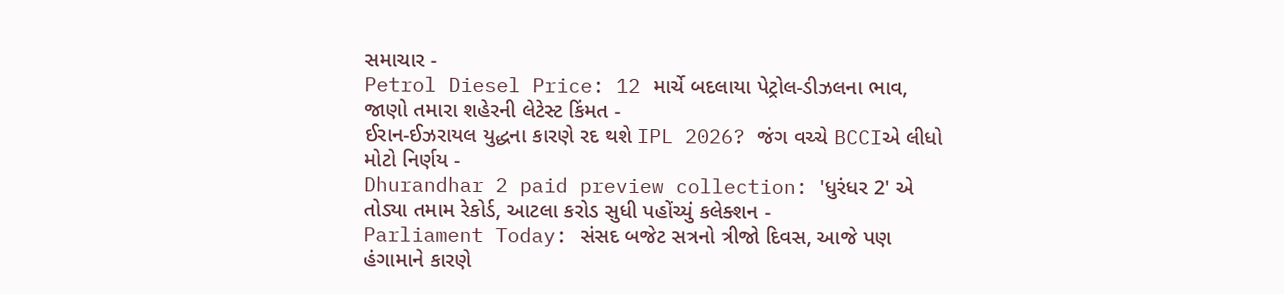સમાચાર -
Petrol Diesel Price: 12 માર્ચે બદલાયા પેટ્રોલ-ડીઝલના ભાવ, જાણો તમારા શહેરની લેટેસ્ટ કિંમત -
ઈરાન-ઈઝરાયલ યુદ્ધના કારણે રદ થશે IPL 2026? જંગ વચ્ચે BCCIએ લીધો મોટો નિર્ણય -
Dhurandhar 2 paid preview collection: 'ધુરંધર 2' એ તોડ્યા તમામ રેકોર્ડ, આટલા કરોડ સુધી પહોંચ્યું કલેક્શન -
Parliament Today: સંસદ બજેટ સત્રનો ત્રીજો દિવસ, આજે પણ હંગામાને કારણે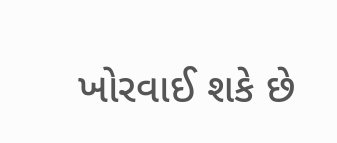ખોરવાઈ શકે છે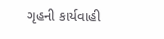ગૃહની કાર્યવાહી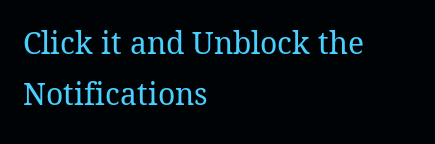Click it and Unblock the Notifications